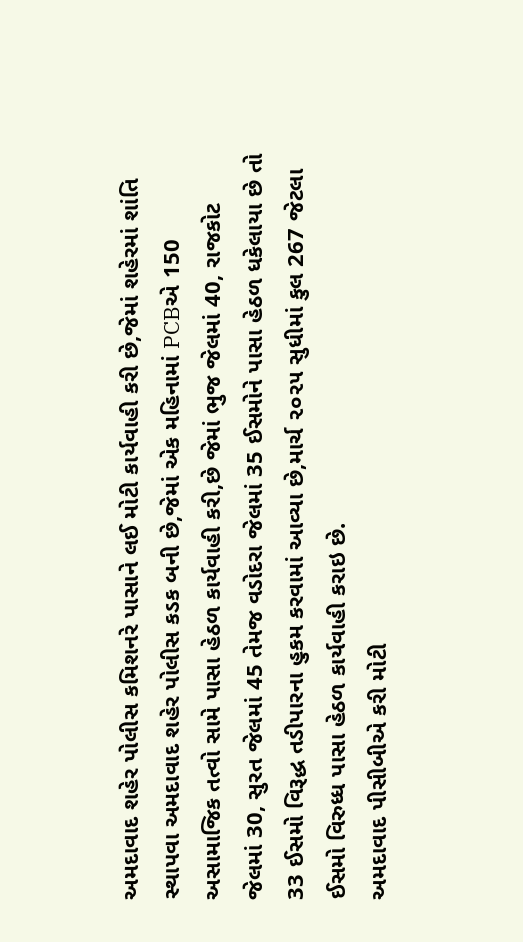અમદાવાદ શહેર પોલીસ કમિશનરે પાસાને લઈ મોટી કાર્યવાહી કરી છે,જેમાં શહેરમાં શાંતિ સ્થાપવા અમદાવાદ શહેર પોલીસ કડક બની છે,જેમાં એક મહિનામાં PCBએ 150 અસામાજિક તત્વો સામે પાસા હેઠળ કાર્યવાહી કરી,છે જેમાં ભુજ જેલમાં 40, રાજકોટ જેલમાં 30, સુરત જેલમાં 45 તેમજ વડોદરા જેલમાં 35 ઈસમોને પાસા હેઠળ ધકેલાયા છે તો 33 ઈસમો વિરૂદ્ધ તડીપારના હુકમ કરવામાં આવ્યા છે,માર્ચ ૨૦૨૫ સુધીમાં કુલ 267 જેટલા ઈસમો વિરુધ્ધ પાસા હેઠળ કાર્યવાહી કરાઇ છે.
અમદાવાદ પીસીબીએ કરી મોટી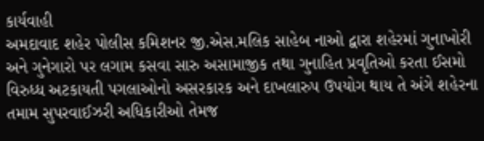કાર્યવાહી
અમદાવાદ શહેર પોલીસ કમિશનર જી.એસ.મલિક સાહેબ નાઓ દ્વારા શહેરમાં ગુનાખોરી અને ગુનેગારો પર લગામ કસવા સારુ અસામાજીક તથા ગુનાહિત પ્રવૃતિઓ કરતા ઈસમો વિરુધ્ધ અટકાયતી પગલાઓનો અસરકારક અને દાખલારુપ ઉપયોગ થાય તે અંગે શહેરના તમામ સુપરવાઈઝરી અધિકારીઓ તેમજ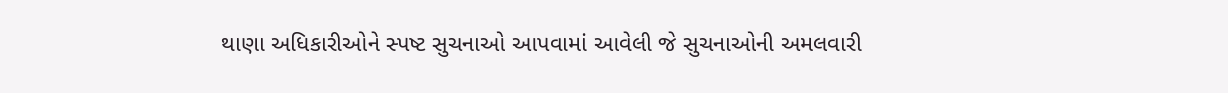થાણા અધિકારીઓને સ્પષ્ટ સુચનાઓ આપવામાં આવેલી જે સુચનાઓની અમલવારી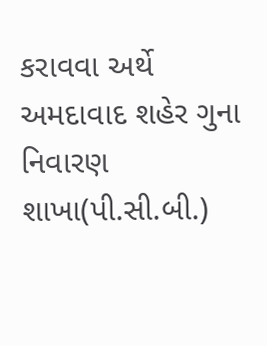કરાવવા અર્થે અમદાવાદ શહેર ગુના નિવારણ શાખા(પી.સી.બી.)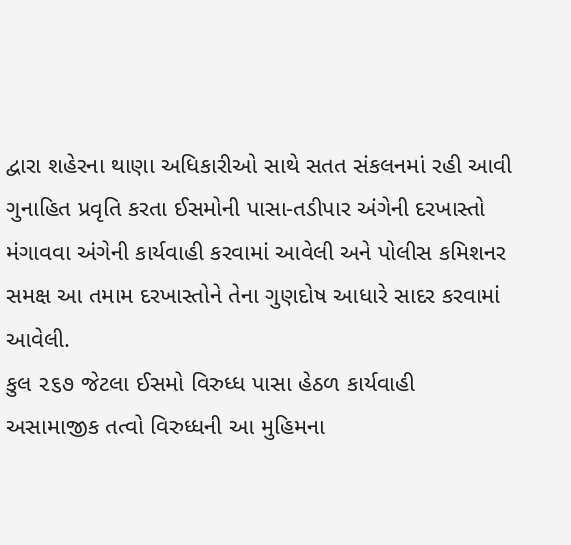દ્વારા શહેરના થાણા અધિકારીઓ સાથે સતત સંકલનમાં રહી આવી ગુનાહિત પ્રવૃતિ કરતા ઈસમોની પાસા-તડીપાર અંગેની દરખાસ્તો મંગાવવા અંગેની કાર્યવાહી કરવામાં આવેલી અને પોલીસ કમિશનર સમક્ષ આ તમામ દરખાસ્તોને તેના ગુણદોષ આધારે સાદર કરવામાં આવેલી.
કુલ ૨૬૭ જેટલા ઈસમો વિરુધ્ધ પાસા હેઠળ કાર્યવાહી
અસામાજીક તત્વો વિરુધ્ધની આ મુહિમના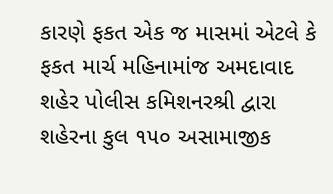કારણે ફકત એક જ માસમાં એટલે કે ફકત માર્ચ મહિનામાંજ અમદાવાદ શહેર પોલીસ કમિશનરશ્રી દ્વારા શહેરના કુલ ૧૫૦ અસામાજીક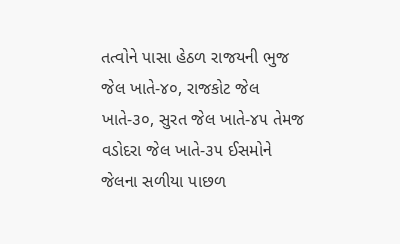તત્વોને પાસા હેઠળ રાજયની ભુજ જેલ ખાતે-૪૦, રાજકોટ જેલ ખાતે-૩૦, સુરત જેલ ખાતે-૪૫ તેમજ વડોદરા જેલ ખાતે-૩૫ ઈસમોને જેલના સળીયા પાછળ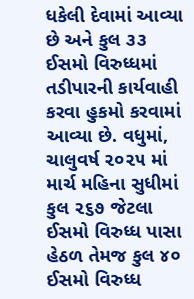ધકેલી દેવામાં આવ્યા છે અને કુલ ૩૩ ઈસમો વિરુધ્ધમાં તડીપારની કાર્યવાહી કરવા હુકમો કરવામાં આવ્યા છે. વધુમાં, ચાલુવર્ષ ૨૦૨૫ માં માર્ચ મહિના સુધીમાં કુલ ૨૬૭ જેટલા ઈસમો વિરુધ્ધ પાસા હેઠળ તેમજ કુલ ૪૦ ઈસમો વિરુધ્ધ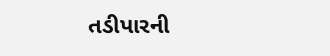તડીપારની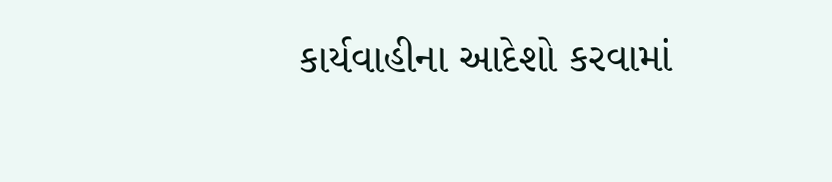કાર્યવાહીના આદેશો કરવામાં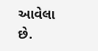આવેલા છે.